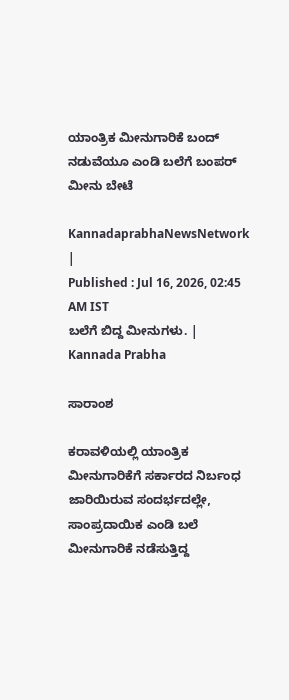ಯಾಂತ್ರಿಕ ಮೀನುಗಾರಿಕೆ ಬಂದ್ ನಡುವೆಯೂ ಎಂಡಿ ಬಲೆಗೆ ಬಂಪರ್ ಮೀನು ಬೇಟೆ

KannadaprabhaNewsNetwork |
Published : Jul 16, 2026, 02:45 AM IST
ಬಲೆಗೆ ಬಿದ್ದ ಮೀನುಗಳು. | Kannada Prabha

ಸಾರಾಂಶ

ಕರಾವಳಿಯಲ್ಲಿ ಯಾಂತ್ರಿಕ ಮೀನುಗಾರಿಕೆಗೆ ಸರ್ಕಾರದ ನಿರ್ಬಂಧ ಜಾರಿಯಿರುವ ಸಂದರ್ಭದಲ್ಲೇ, ಸಾಂಪ್ರದಾಯಿಕ ಎಂಡಿ ಬಲೆ ಮೀನುಗಾರಿಕೆ ನಡೆಸುತ್ತಿದ್ದ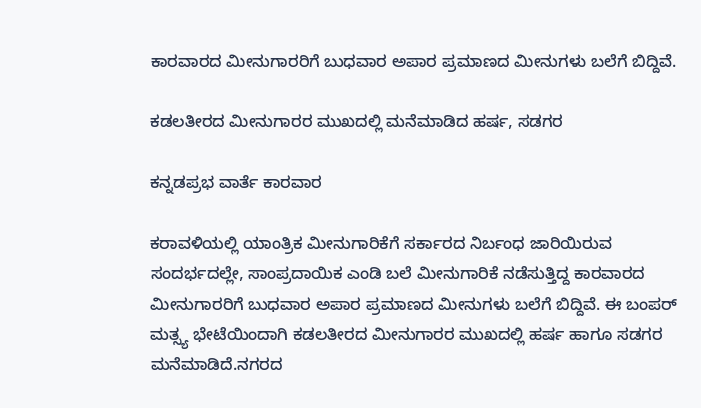ಕಾರವಾರದ ಮೀನುಗಾರರಿಗೆ ಬುಧವಾರ ಅಪಾರ ಪ್ರಮಾಣದ ಮೀನುಗಳು ಬಲೆಗೆ ಬಿದ್ದಿವೆ.

ಕಡಲತೀರದ ಮೀನುಗಾರರ ಮುಖದಲ್ಲಿ ಮನೆಮಾಡಿದ ಹರ್ಷ, ಸಡಗರ

ಕನ್ನಡಪ್ರಭ ವಾರ್ತೆ ಕಾರವಾರ

ಕರಾವಳಿಯಲ್ಲಿ ಯಾಂತ್ರಿಕ ಮೀನುಗಾರಿಕೆಗೆ ಸರ್ಕಾರದ ನಿರ್ಬಂಧ ಜಾರಿಯಿರುವ ಸಂದರ್ಭದಲ್ಲೇ, ಸಾಂಪ್ರದಾಯಿಕ ಎಂಡಿ ಬಲೆ ಮೀನುಗಾರಿಕೆ ನಡೆಸುತ್ತಿದ್ದ ಕಾರವಾರದ ಮೀನುಗಾರರಿಗೆ ಬುಧವಾರ ಅಪಾರ ಪ್ರಮಾಣದ ಮೀನುಗಳು ಬಲೆಗೆ ಬಿದ್ದಿವೆ. ಈ ಬಂಪರ್ ಮತ್ಸ್ಯ ಭೇಟೆಯಿಂದಾಗಿ ಕಡಲತೀರದ ಮೀನುಗಾರರ ಮುಖದಲ್ಲಿ ಹರ್ಷ ಹಾಗೂ ಸಡಗರ ಮನೆಮಾಡಿದೆ.ನಗರದ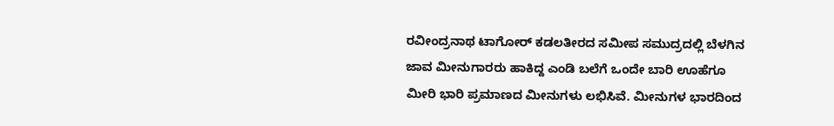ರವೀಂದ್ರನಾಥ ಟಾಗೋರ್ ಕಡಲತೀರದ ಸಮೀಪ ಸಮುದ್ರದಲ್ಲಿ ಬೆಳಗಿನ ಜಾವ ಮೀನುಗಾರರು ಹಾಕಿದ್ದ ಎಂಡಿ ಬಲೆಗೆ ಒಂದೇ ಬಾರಿ ಊಹೆಗೂ ಮೀರಿ ಭಾರಿ ಪ್ರಮಾಣದ ಮೀನುಗಳು ಲಭಿಸಿವೆ. ಮೀನುಗಳ ಭಾರದಿಂದ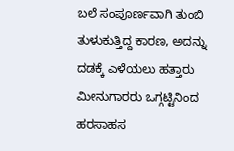ಬಲೆ ಸಂಪೂರ್ಣವಾಗಿ ತುಂಬಿ ತುಳುಕುತ್ತಿದ್ದ ಕಾರಣ, ಅದನ್ನು ದಡಕ್ಕೆ ಎಳೆಯಲು ಹತ್ತಾರು ಮೀನುಗಾರರು ಒಗ್ಗಟ್ಟಿನಿಂದ ಹರಸಾಹಸ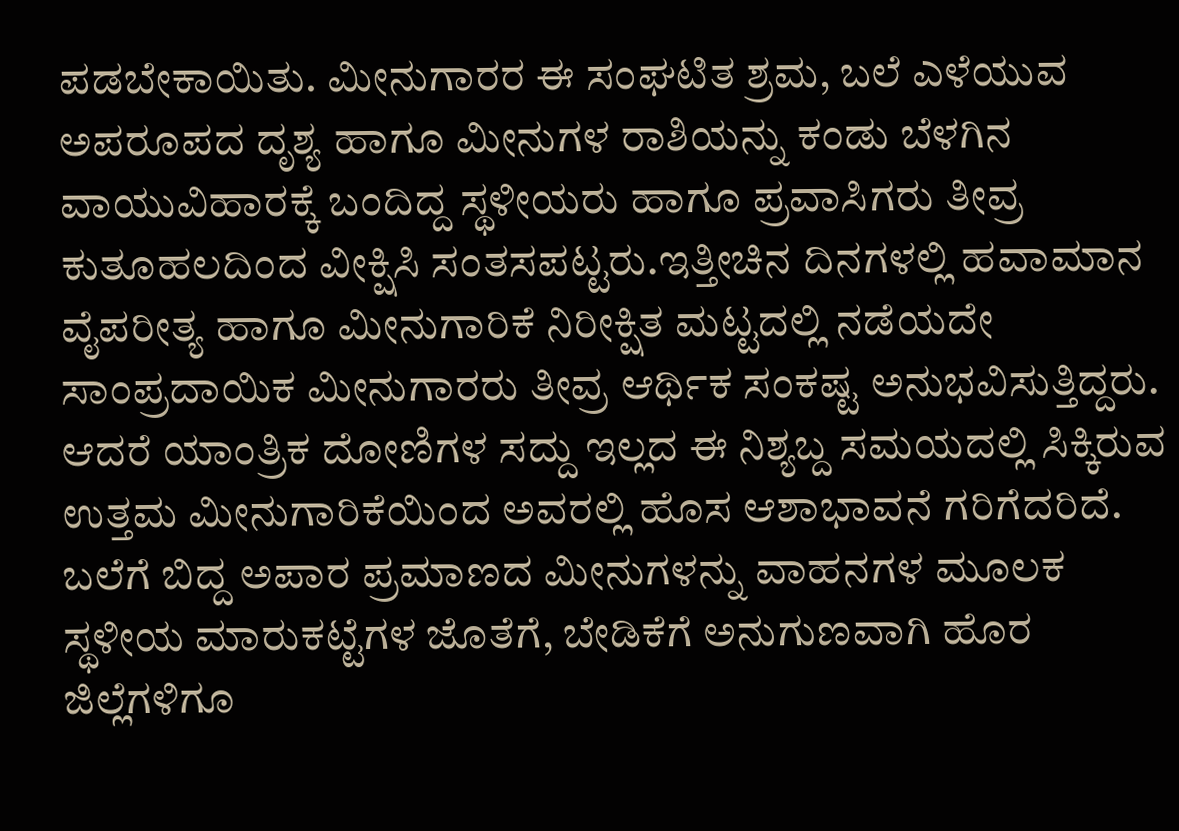ಪಡಬೇಕಾಯಿತು. ಮೀನುಗಾರರ ಈ ಸಂಘಟಿತ ಶ್ರಮ, ಬಲೆ ಎಳೆಯುವ ಅಪರೂಪದ ದೃಶ್ಯ ಹಾಗೂ ಮೀನುಗಳ ರಾಶಿಯನ್ನು ಕಂಡು ಬೆಳಗಿನ ವಾಯುವಿಹಾರಕ್ಕೆ ಬಂದಿದ್ದ ಸ್ಥಳೀಯರು ಹಾಗೂ ಪ್ರವಾಸಿಗರು ತೀವ್ರ ಕುತೂಹಲದಿಂದ ವೀಕ್ಷಿಸಿ ಸಂತಸಪಟ್ಟರು.ಇತ್ತೀಚಿನ ದಿನಗಳಲ್ಲಿ ಹವಾಮಾನ ವೈಪರೀತ್ಯ ಹಾಗೂ ಮೀನುಗಾರಿಕೆ ನಿರೀಕ್ಷಿತ ಮಟ್ಟದಲ್ಲಿ ನಡೆಯದೇ ಸಾಂಪ್ರದಾಯಿಕ ಮೀನುಗಾರರು ತೀವ್ರ ಆರ್ಥಿಕ ಸಂಕಷ್ಟ ಅನುಭವಿಸುತ್ತಿದ್ದರು. ಆದರೆ ಯಾಂತ್ರಿಕ ದೋಣಿಗಳ ಸದ್ದು ಇಲ್ಲದ ಈ ನಿಶ್ಯಬ್ದ ಸಮಯದಲ್ಲಿ ಸಿಕ್ಕಿರುವ ಉತ್ತಮ ಮೀನುಗಾರಿಕೆಯಿಂದ ಅವರಲ್ಲಿ ಹೊಸ ಆಶಾಭಾವನೆ ಗರಿಗೆದರಿದೆ. ಬಲೆಗೆ ಬಿದ್ದ ಅಪಾರ ಪ್ರಮಾಣದ ಮೀನುಗಳನ್ನು ವಾಹನಗಳ ಮೂಲಕ ಸ್ಥಳೀಯ ಮಾರುಕಟ್ಟೆಗಳ ಜೊತೆಗೆ, ಬೇಡಿಕೆಗೆ ಅನುಗುಣವಾಗಿ ಹೊರ ಜಿಲ್ಲೆಗಳಿಗೂ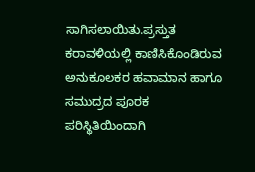ಸಾಗಿಸಲಾಯಿತು.ಪ್ರಸ್ತುತ ಕರಾವಳಿಯಲ್ಲಿ ಕಾಣಿಸಿಕೊಂಡಿರುವ ಅನುಕೂಲಕರ ಹವಾಮಾನ ಹಾಗೂ ಸಮುದ್ರದ ಪೂರಕ ಪರಿಸ್ಥಿತಿಯಿಂದಾಗಿ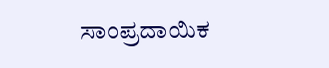ಸಾಂಪ್ರದಾಯಿಕ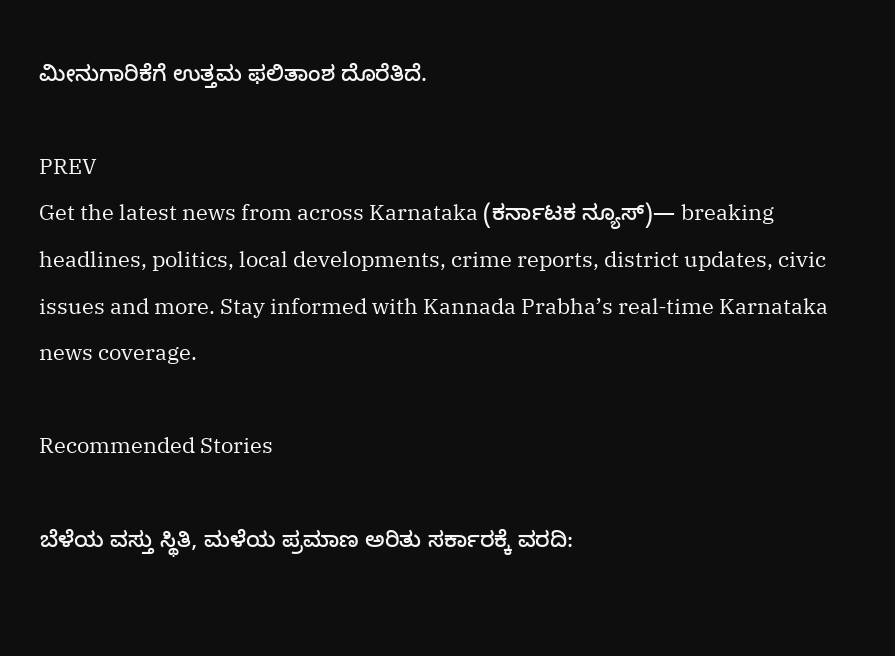ಮೀನುಗಾರಿಕೆಗೆ ಉತ್ತಮ ಫಲಿತಾಂಶ ದೊರೆತಿದೆ.

PREV
Get the latest news from across Karnataka (ಕರ್ನಾಟಕ ನ್ಯೂಸ್)— breaking headlines, politics, local developments, crime reports, district updates, civic issues and more. Stay informed with Kannada Prabha’s real‑time Karnataka news coverage.

Recommended Stories

ಬೆಳೆಯ ವಸ್ತು ಸ್ಥಿತಿ, ಮಳೆಯ ಪ್ರಮಾಣ ಅರಿತು ಸರ್ಕಾರಕ್ಕೆ ವರದಿ: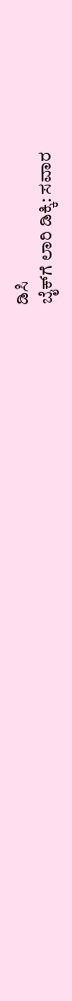ಡಿಸಿ
ಬೈಕ್‌ಗೆ ಲಾರಿ ಡಿಕ್ಕಿ: ಸವಾರ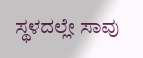ಸ್ಥಳದಲ್ಲೇ ಸಾವು